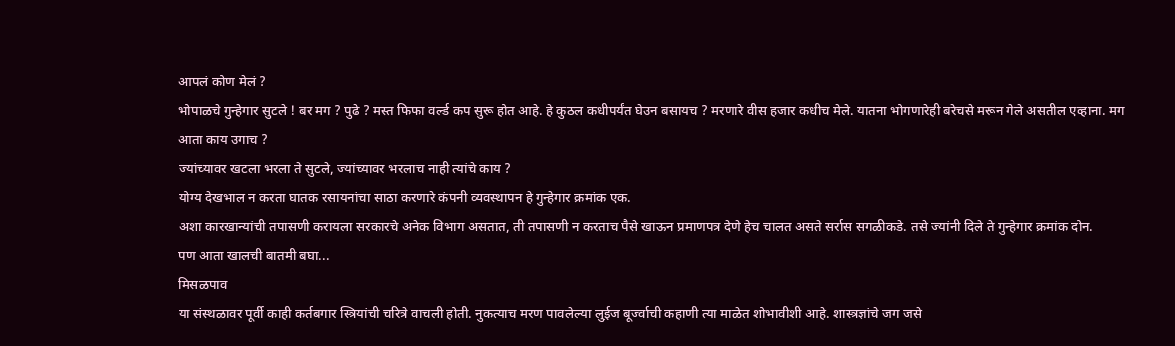आपलं कोण मेलं ?
भोपाळचे गुन्हेगार सुटले ! बर मग ? पुढे ? मस्त फिफा वर्ल्ड कप सुरू होत आहे. हे कुठल कधीपर्यंत घेउन बसायच ? मरणारे वीस हजार कधीच मेले. यातना भोगणारेही बरेचसे मरून गेले असतील एव्हाना. मग आता काय उगाच ?
ज्यांच्यावर खटला भरला ते सुटले, ज्यांच्यावर भरलाच नाही त्यांचे काय ?
योग्य देखभाल न करता घातक रसायनांचा साठा करणारे कंपनी व्यवस्थापन हे गुन्हेगार क्रमांक एक.
अशा कारखान्यांची तपासणी करायला सरकारचे अनेक विभाग असतात, ती तपासणी न करताच पैसे खाऊन प्रमाणपत्र देणे हेच चालत असते सर्रास सगळीकडे. तसे ज्यांनी दिले ते गुन्हेगार क्रमांक दोन.
पण आता खालची बातमी बघा...
मिसळपाव
या संस्थळावर पूर्वी काही कर्तबगार स्त्रियांची चरित्रे वाचली होती. नुकत्याच मरण पावलेल्या लुई़ज बूर्ज्वाची कहाणी त्या माळेत शोभावीशी आहे. शास्त्रज्ञांचे जग जसे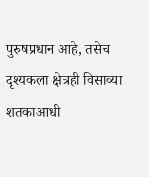पुरुषप्रधान आहे, तसेच दृश्यकला क्षेत्रही विसाव्या शतकाआधी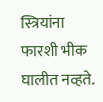स्त्रियांना फारशी भीक घालीत नव्हते.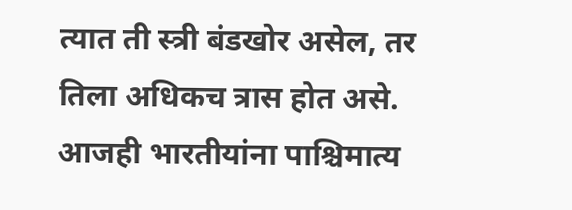त्यात ती स्त्री बंडखोर असेल, तर तिला अधिकच त्रास होत असे. आजही भारतीयांना पाश्चिमात्य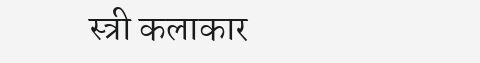स्त्री कलाकार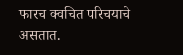फारच क्वचित परिचयाचे असतात.